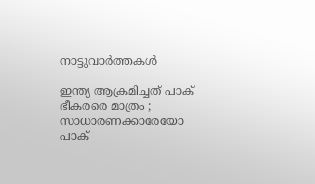നാട്ടുവാര്‍ത്തകള്‍

ഇന്ത്യ ആക്രമിച്ചത് പാക് ഭീകരരെ മാത്രം ; സാധാരണക്കാരേയോ പാക്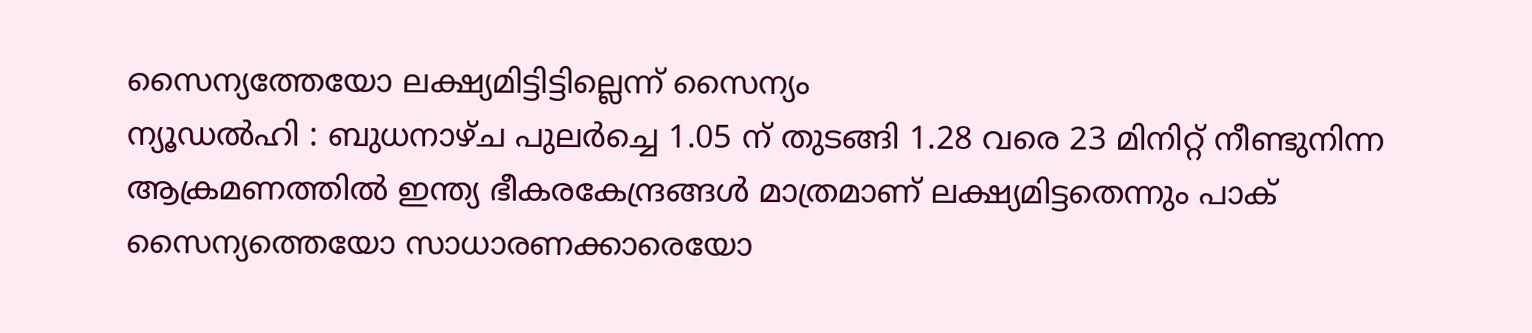സൈന്യത്തേയോ ലക്ഷ്യമിട്ടിട്ടില്ലെന്ന് സൈന്യം
ന്യൂഡല്‍ഹി : ബുധനാഴ്ച പുലര്‍ച്ചെ 1.05 ന് തുടങ്ങി 1.28 വരെ 23 മിനിറ്റ് നീണ്ടുനിന്ന ആക്രമണത്തില്‍ ഇന്ത്യ ഭീകരകേന്ദ്രങ്ങള്‍ മാത്രമാണ് ലക്ഷ്യമിട്ടതെന്നും പാക് സൈന്യത്തെയോ സാധാരണക്കാരെയോ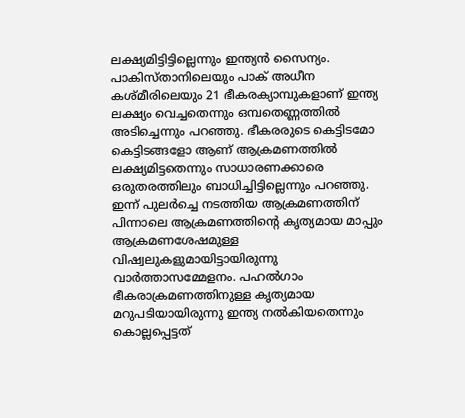ലക്ഷ്യമിട്ടിട്ടില്ലെന്നും ഇന്ത്യന്‍ സൈന്യം. പാകിസ്താനിലെയും പാക് അധീന കശ്മീരിലെയും 21 ഭീകരക്യാമ്പുകളാണ് ഇന്ത്യ ലക്ഷ്യം വെച്ചതെന്നും ഒമ്പതെണ്ണത്തില്‍ അടിച്ചെന്നും പറഞ്ഞു. ഭീകരരുടെ കെട്ടിടമോ കെട്ടിടങ്ങളോ ആണ് ആക്രമണത്തില്‍ ലക്ഷ്യമിട്ടതെന്നും സാധാരണക്കാരെ ഒരുതരത്തിലും ബാധിച്ചിട്ടില്ലെന്നും പറഞ്ഞു. ഇന്ന് പുലര്‍ച്ചെ നടത്തിയ ആക്രമണത്തിന് പിന്നാലെ ആക്രമണത്തിന്റെ കൃത്യമായ മാപ്പും ആക്രമണശേഷമുള്ള വിഷ്വലുകളുമായിട്ടായിരുന്നു വാര്‍ത്താസമ്മേളനം. പഹല്‍ഗാം ഭീകരാക്രമണത്തിനുള്ള കൃത്യമായ മറുപടിയായിരുന്നു ഇന്ത്യ നല്‍കിയതെന്നും കൊല്ലപ്പെട്ടത്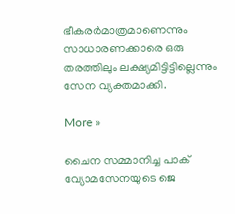ഭീകരര്‍മാത്രമാണെന്നും സാധാരണക്കാരെ ഒരു തരത്തിലും ലക്ഷ്യമിട്ടിട്ടില്ലെന്നും സേന വ്യക്തമാക്കി.

More »

ചൈന സമ്മാനിച്ച പാക് വ്യോമസേനയുടെ ജെ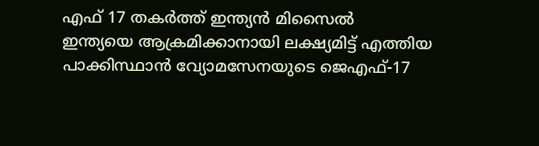എഫ് 17 തകര്‍ത്ത് ഇന്ത്യന്‍ മിസൈല്‍
ഇന്ത്യയെ ആക്രമിക്കാനായി ലക്ഷ്യമിട്ട് എത്തിയ പാക്കിസ്ഥാന്‍ വ്യോമസേനയുടെ ജെഎഫ്-17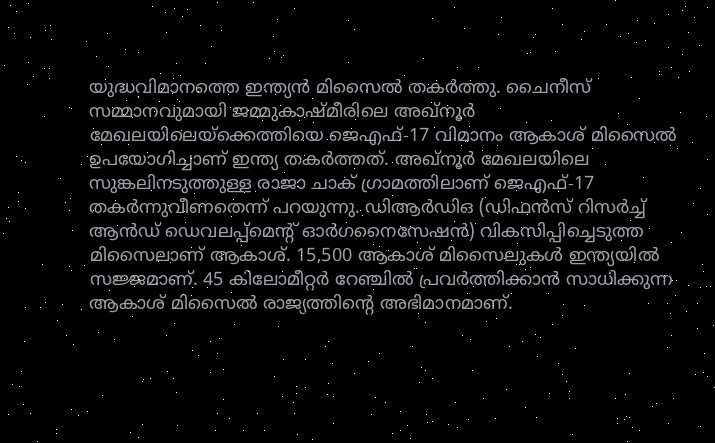യുദ്ധവിമാനത്തെ ഇന്ത്യന്‍ മിസൈല്‍ തകര്‍ത്തു. ചൈനീസ്‌ സമ്മാനവുമായി ജമ്മുകാഷ്മീരിലെ അഖ്‌നൂര്‍ മേഖലയിലെയ്‌ക്കെത്തിയെ ജെഎഫ്-17 വിമാനം ആകാശ് മിസൈല്‍ ഉപയോഗിച്ചാണ് ഇന്ത്യ തകര്‍ത്തത്. അഖ്‌നൂര്‍ മേഖലയിലെ സുങ്കലിനടുത്തുള്ള രാജാ ചാക് ഗ്രാമത്തിലാണ് ജെഎഫ്-17 തകര്‍ന്നുവീണതെന്ന് പറയുന്നു. ഡിആര്‍ഡിഒ (ഡിഫന്‍സ് റിസര്‍ച്ച് ആന്‍ഡ് ഡെവലപ്പ്മെന്റ് ഓര്‍ഗനൈസേഷന്‍) വികസിപ്പിച്ചെടുത്ത മിസൈലാണ് ആകാശ്. 15,500 ആകാശ് മിസൈലുകള്‍ ഇന്ത്യയില്‍ സജ്ജമാണ്. 45 കിലോമീറ്റര്‍ റേഞ്ചില്‍ പ്രവര്‍ത്തിക്കാന്‍ സാധിക്കുന്ന ആകാശ് മിസൈല്‍ രാജ്യത്തിന്റെ അഭിമാനമാണ്.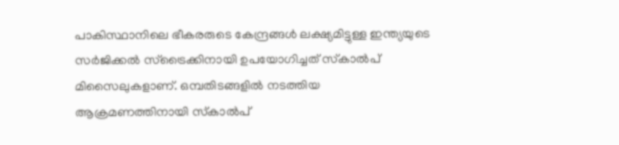പാകിസ്ഥാനിലെ ഭീകരരുടെ കേന്ദ്രങ്ങള്‍ ലക്ഷ്യമിട്ടുള്ള ഇന്ത്യയുടെ സര്‍ജിക്കല്‍ സ്‌ട്രൈക്കിനായി ഉപയോഗിച്ചത് സ്‌കാല്‍പ് മിസൈലുകളാണ്. ഒമ്പതിടങ്ങളില്‍ നടത്തിയ ആക്രമണത്തിനായി സ്‌കാല്‍പ്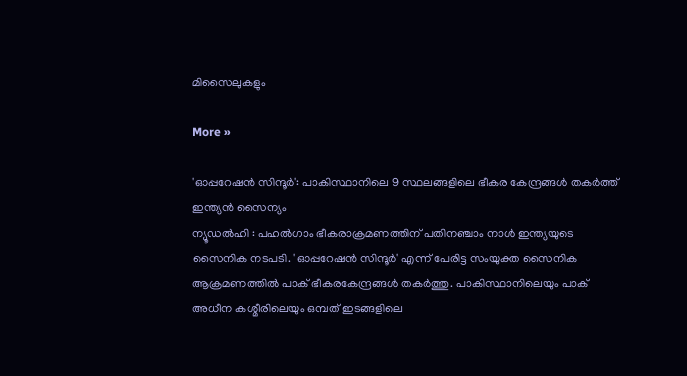മിസൈലുകളും

More »

'ഓപ്പറേഷന്‍ സിന്ദൂര്‍': പാകിസ്ഥാനിലെ 9 സ്ഥലങ്ങളിലെ ഭീകര കേന്ദ്രങ്ങള്‍ തകര്‍ത്ത് ഇന്ത്യന്‍ സൈന്യം
ന്യൂഡല്‍ഹി : പഹല്‍ഗാം ഭീകരാക്രമണത്തിന് പതിനഞ്ചാം നാള്‍ ഇന്ത്യയുടെ സൈനിക നടപടി. 'ഓപ്പറേഷന്‍ സിന്ദൂര്‍' എന്ന് പേരിട്ട സംയുക്ത സൈനിക ആക്രമണത്തില്‍ പാക് ഭീകരകേന്ദ്രങ്ങള്‍ തകര്‍ത്തു. പാകിസ്ഥാനിലെയും പാക് അധീന കശ്മീരിലെയും ഒമ്പത് ഇടങ്ങളിലെ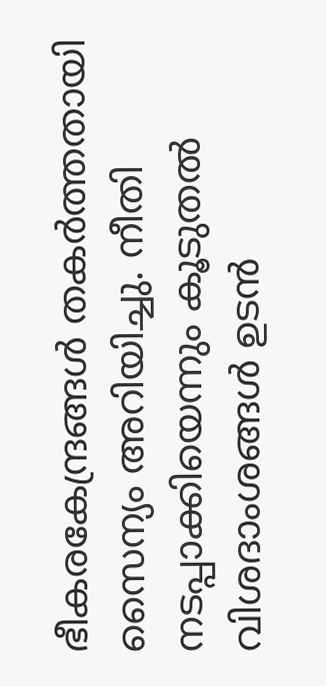ഭീകരകേന്ദ്രങ്ങള്‍ തകര്‍ത്തതായി സൈന്യം അറിയിച്ചു. നീതി നടപ്പാക്കിയെന്നും കൂടുതല്‍ വിശദാംശങ്ങള്‍ ഉടന്‍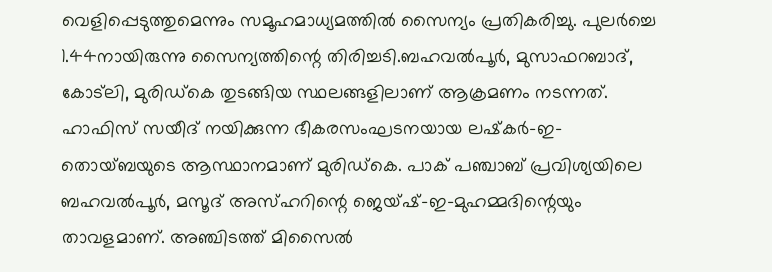വെളിപ്പെടുത്തുമെന്നും സമൂഹമാധ്യമത്തില്‍ സൈന്യം പ്രതികരിച്ചു. പുലര്‍ച്ചെ 1.44നായിരുന്നു സൈന്യത്തിന്റെ തിരിച്ചടി.ബഹവല്‍പൂര്‍, മുസാഫറബാദ്, കോട്‌ലി, മുരിഡ്കെ തുടങ്ങിയ സ്ഥലങ്ങളിലാണ് ആക്രമണം നടന്നത്. ഹാഫിസ് സയീദ് നയിക്കുന്ന ഭീകരസംഘടനയായ ലഷ്‌കര്‍-ഇ-തൊയ്ബയുടെ ആസ്ഥാനമാണ് മുരിഡ്കെ. പാക് പഞ്ചാബ് പ്രവിശ്യയിലെ ബഹവല്‍പൂര്‍, മസൂദ് അസ്ഹറിന്റെ ജെയ്ഷ്-ഇ-മുഹമ്മദിന്റെയും താവളമാണ്. അഞ്ചിടത്ത് മിസൈല്‍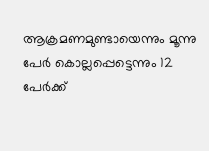ആക്രമണമുണ്ടായെന്നും മൂന്നു പേര്‍ കൊല്ലപ്പെട്ടെന്നും 12 പേര്‍ക്ക്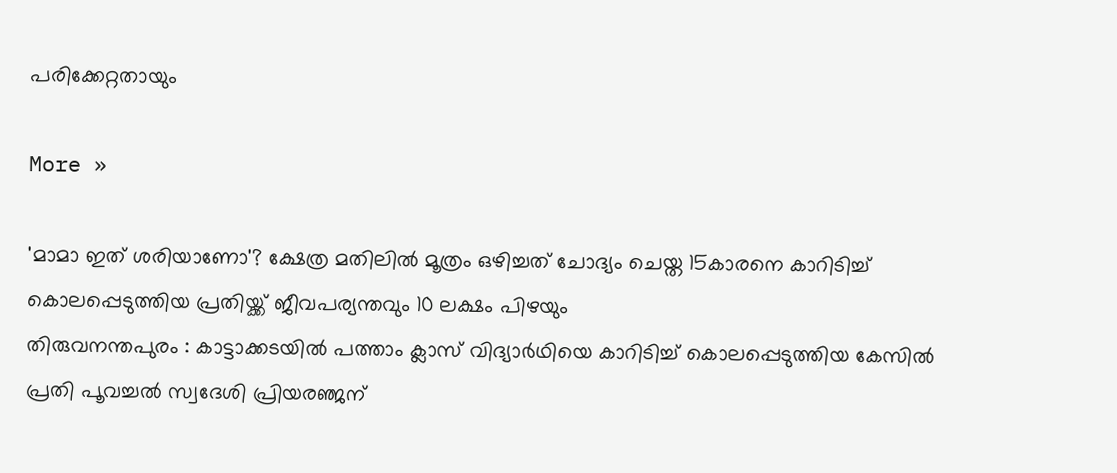പരിക്കേറ്റതായും

More »

'മാമാ ഇത് ശരിയാണോ'? ക്ഷേത്ര മതിലില്‍ മൂത്രം ഒഴിച്ചത് ചോദ്യം ചെയ്ത 15കാരനെ കാറിടിച്ച് കൊലപ്പെടുത്തിയ പ്രതിയ്ക്ക് ജീവപര്യന്തവും 10 ലക്ഷം പിഴയും
തിരുവനന്തപുരം : കാട്ടാക്കടയില്‍ പത്താം ക്ലാസ് വിദ്യാര്‍ഥിയെ കാറിടിച്ച് കൊലപ്പെടുത്തിയ കേസില്‍ പ്രതി പൂവച്ചല്‍ സ്വദേശി പ്രിയരഞ്ജന്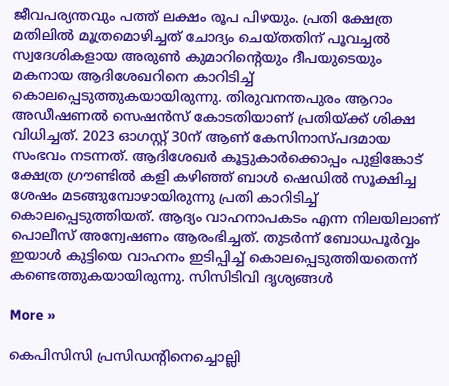ജീവപര്യന്തവും പത്ത് ലക്ഷം രൂപ പിഴയും. പ്രതി ക്ഷേത്ര മതിലില്‍ മൂത്രമൊഴിച്ചത് ചോദ്യം ചെയ്തതിന് പൂവച്ചല്‍ സ്വദേശികളായ അരുണ്‍ കുമാറിന്റെയും ദീപയുടെയും മകനായ ആദിശേഖറിനെ കാറിടിച്ച് കൊലപ്പെടുത്തുകയായിരുന്നു. തിരുവനന്തപുരം ആറാം അഡീഷണല്‍ സെഷന്‍സ് കോടതിയാണ് പ്രതിയ്ക്ക് ശിക്ഷ വിധിച്ചത്. 2023 ഓഗസ്റ്റ് 30ന് ആണ് കേസിനാസ്പദമായ സംഭവം നടന്നത്. ആദിശേഖര്‍ കൂട്ടുകാര്‍ക്കൊപ്പം പുളിങ്കോട് ക്ഷേത്ര ഗ്രൗണ്ടില്‍ കളി കഴിഞ്ഞ് ബാള്‍ ഷെഡില്‍ സൂക്ഷിച്ച ശേഷം മടങ്ങുമ്പോഴായിരുന്നു പ്രതി കാറിടിച്ച് കൊലപ്പെടുത്തിയത്. ആദ്യം വാഹനാപകടം എന്ന നിലയിലാണ് പൊലീസ് അന്വേഷണം ആരംഭിച്ചത്. തുടര്‍ന്ന് ബോധപൂര്‍വ്വം ഇയാള്‍ കുട്ടിയെ വാഹനം ഇടിപ്പിച്ച് കൊലപ്പെടുത്തിയതെന്ന് കണ്ടെത്തുകയായിരുന്നു. സിസിടിവി ദൃശ്യങ്ങള്‍

More »

കെപിസിസി പ്രസിഡന്റിനെച്ചൊല്ലി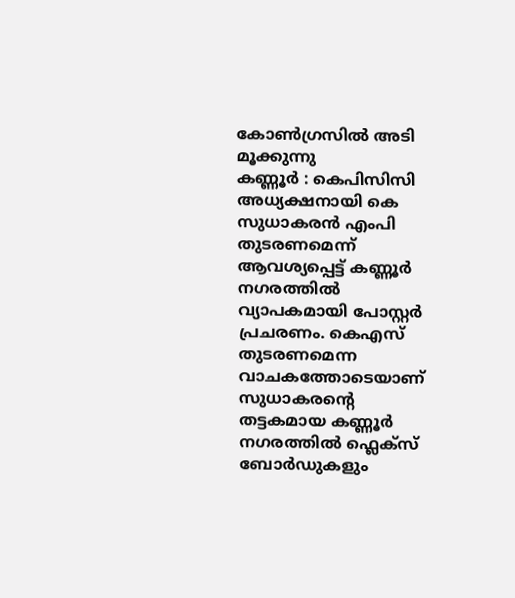കോണ്‍ഗ്രസില്‍ അടി മൂക്കുന്നു
കണ്ണൂര്‍ : കെപിസിസി അധ്യക്ഷനായി കെ സുധാകരന്‍ എംപി തുടരണമെന്ന് ആവശ്യപ്പെട്ട് കണ്ണൂര്‍ നഗരത്തില്‍ വ്യാപകമായി പോസ്റ്റര്‍ പ്രചരണം. കെഎസ് തുടരണമെന്ന വാചകത്തോടെയാണ് സുധാകരന്റെ തട്ടകമായ കണ്ണൂര്‍ നഗരത്തില്‍ ഫ്ലെക്സ് ബോര്‍ഡുകളും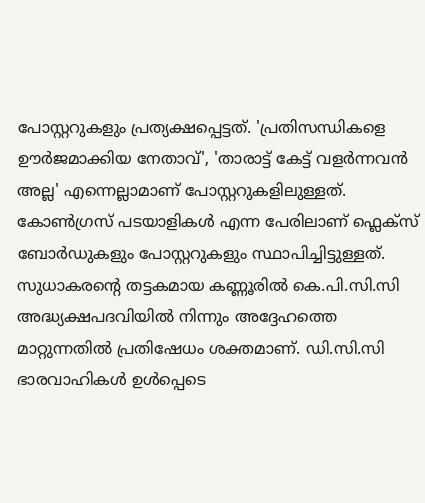പോസ്റ്ററുകളും പ്രത്യക്ഷപ്പെട്ടത്. 'പ്രതിസന്ധികളെ ഊര്‍ജമാക്കിയ നേതാവ്', 'താരാട്ട് കേട്ട് വളര്‍ന്നവന്‍ അല്ല' എന്നെല്ലാമാണ് പോസ്റ്ററുകളിലുള്ളത്. കോണ്‍ഗ്രസ് പടയാളികള്‍ എന്ന പേരിലാണ് ഫ്ലെക്സ് ബോര്‍ഡുകളും പോസ്റ്ററുകളും സ്ഥാപിച്ചിട്ടുള്ളത്. സുധാകരന്റെ തട്ടകമായ കണ്ണൂരില്‍ കെ.പി.സി.സി അദ്ധ്യക്ഷപദവിയില്‍ നിന്നും അദ്ദേഹത്തെ മാറ്റുന്നതില്‍ പ്രതിഷേധം ശക്തമാണ്. ഡി.സി.സി ഭാരവാഹികള്‍ ഉള്‍പ്പെടെ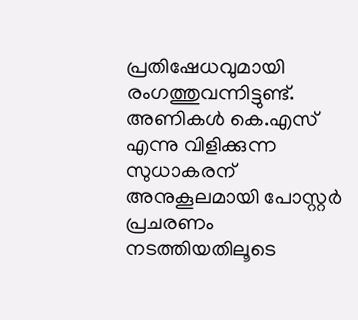പ്രതിഷേധവുമായി രംഗത്തുവന്നിട്ടുണ്ട്. അണികള്‍ കെ.എസ് എന്നു വിളിക്കുന്ന സുധാകരന് അനുകൂലമായി പോസ്റ്റര്‍ പ്രചരണം നടത്തിയതിലൂടെ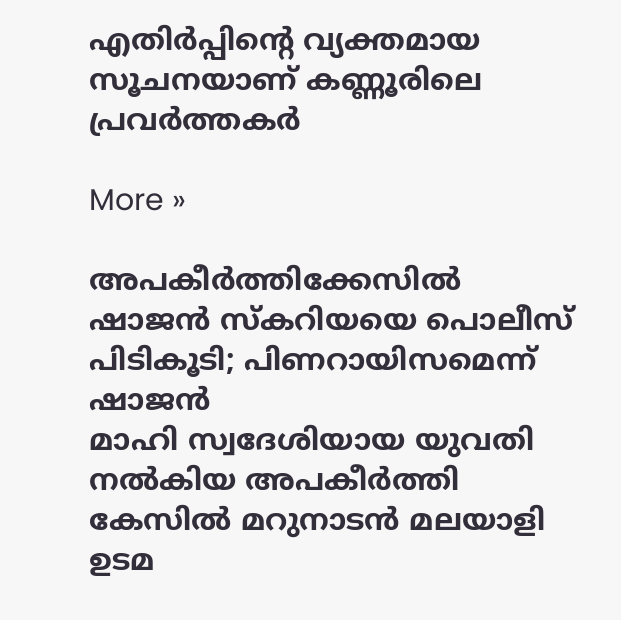എതിര്‍പ്പിന്റെ വ്യക്തമായ സൂചനയാണ് കണ്ണൂരിലെ പ്രവര്‍ത്തകര്‍

More »

അപകീര്‍ത്തിക്കേസില്‍ ഷാജന്‍ സ്‌കറിയയെ പൊലീസ് പിടികൂടി; പിണറായിസമെന്ന് ഷാജന്‍
മാഹി സ്വദേശിയായ യുവതി നല്‍കിയ അപകീര്‍ത്തി കേസില്‍ മറുനാടന്‍ മലയാളി ഉടമ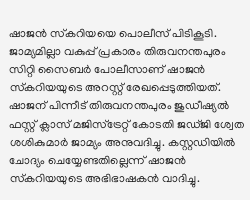ഷാജന്‍ സ്‌കറിയയെ പൊലീസ് പിടികൂടി. ജാമ്യമില്ലാ വകുപ്പ് പ്രകാരം തിരുവനന്തപുരം സിറ്റി സൈബര്‍ പോലീസാണ് ഷാജന്‍ സ്‌കറിയയുടെ അറസ്റ്റ് രേഖപ്പെടുത്തിയത്. ഷാജന് പിന്നീട് തിരുവനന്തപുരം ജുഡീഷ്യല്‍ ഫസ്റ്റ് ക്ലാസ് മജിസ്‌ട്രേറ്റ് കോടതി ജഡ്ജി ശ്വേത ശശികുമാര്‍ ജാമ്യം അനുവദിച്ചു. കസ്റ്റഡിയില്‍ ചോദ്യം ചെയ്യേണ്ടതില്ലെന്ന് ഷാജന്‍ സ്‌കറിയയുടെ അഭിഭാഷകന്‍ വാദിച്ചു.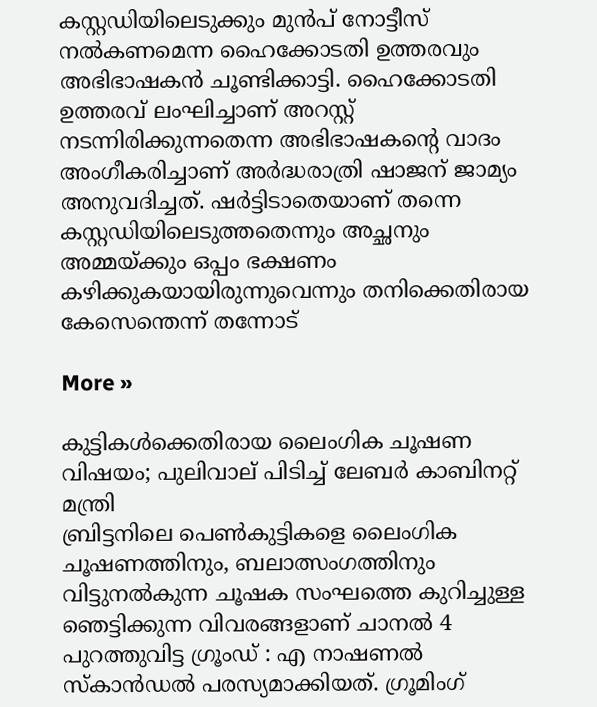കസ്റ്റഡിയിലെടുക്കും മുന്‍പ് നോട്ടീസ് നല്‍കണമെന്ന ഹൈക്കോടതി ഉത്തരവും അഭിഭാഷകന്‍ ചൂണ്ടിക്കാട്ടി. ഹൈക്കോടതി ഉത്തരവ് ലംഘിച്ചാണ് അറസ്റ്റ് നടന്നിരിക്കുന്നതെന്ന അഭിഭാഷകന്റെ വാദം അംഗീകരിച്ചാണ് അര്‍ദ്ധരാത്രി ഷാജന് ജാമ്യം അനുവദിച്ചത്. ഷര്‍ട്ടിടാതെയാണ് തന്നെ കസ്റ്റഡിയിലെടുത്തതെന്നും അച്ഛനും അമ്മയ്ക്കും ഒപ്പം ഭക്ഷണം കഴിക്കുകയായിരുന്നുവെന്നും തനിക്കെതിരായ കേസെന്തെന്ന് തന്നോട്

More »

കുട്ടികള്‍ക്കെതിരായ ലൈംഗിക ചൂഷണ വിഷയം; പുലിവാല് പിടിച്ച് ലേബര്‍ കാബിനറ്റ് മന്ത്രി
ബ്രിട്ടനിലെ പെണ്‍കുട്ടികളെ ലൈംഗിക ചൂഷണത്തിനും, ബലാത്സംഗത്തിനും വിട്ടുനല്‍കുന്ന ചൂഷക സംഘത്തെ കുറിച്ചുള്ള ഞെട്ടിക്കുന്ന വിവരങ്ങളാണ് ചാനല്‍ 4 പുറത്തുവിട്ട ഗ്രൂംഡ് : എ നാഷണല്‍ സ്‌കാന്‍ഡല്‍ പരസ്യമാക്കിയത്. ഗ്രൂമിംഗ്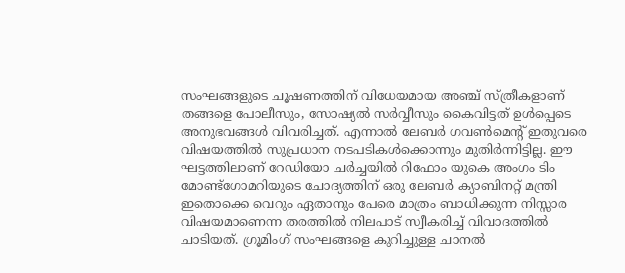സംഘങ്ങളുടെ ചൂഷണത്തിന് വിധേയമായ അഞ്ച് സ്ത്രീകളാണ് തങ്ങളെ പോലീസും, സോഷ്യല്‍ സര്‍വ്വീസും കൈവിട്ടത് ഉള്‍പ്പെടെ അനുഭവങ്ങള്‍ വിവരിച്ചത്. എന്നാല്‍ ലേബര്‍ ഗവണ്‍മെന്റ് ഇതുവരെ വിഷയത്തില്‍ സുപ്രധാന നടപടികള്‍ക്കൊന്നും മുതിര്‍ന്നിട്ടില്ല. ഈ ഘട്ടത്തിലാണ് റേഡിയോ ചര്‍ച്ചയില്‍ റിഫോം യുകെ അംഗം ടിം മോണ്ട്‌ഗോമറിയുടെ ചോദ്യത്തിന് ഒരു ലേബര്‍ ക്യാബിനറ്റ് മന്ത്രി ഇതൊക്കെ വെറും ഏതാനും പേരെ മാത്രം ബാധിക്കുന്ന നിസ്സാര വിഷയമാണെന്ന തരത്തില്‍ നിലപാട് സ്വീകരിച്ച് വിവാദത്തില്‍ ചാടിയത്. ഗ്രൂമിംഗ് സംഘങ്ങളെ കുറിച്ചുള്ള ചാനല്‍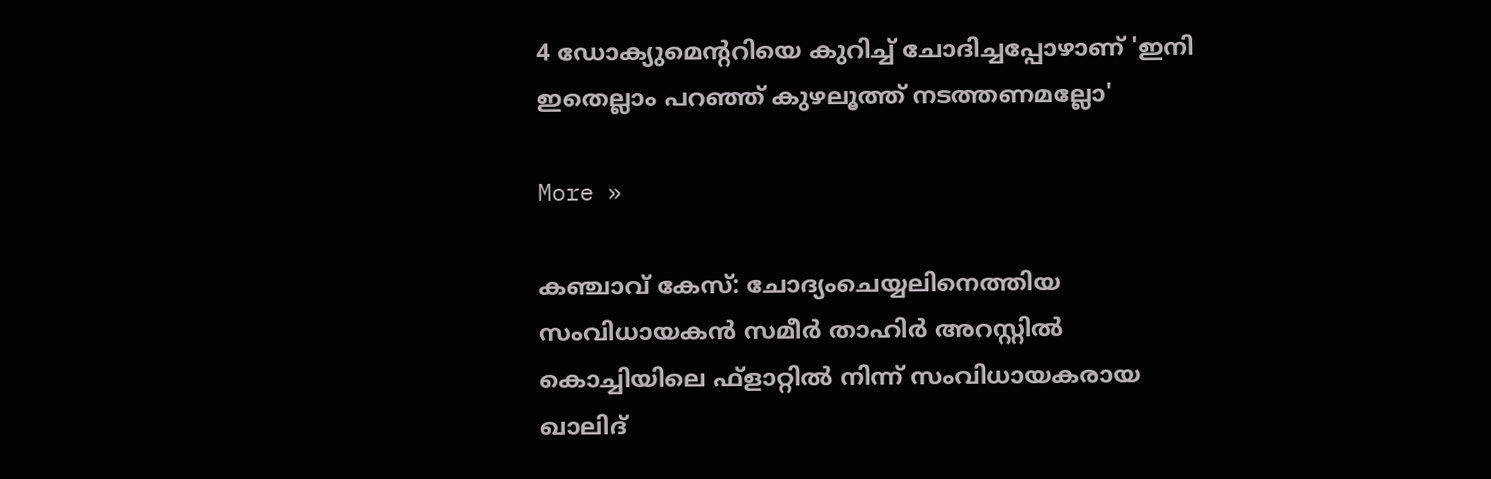4 ഡോക്യുമെന്ററിയെ കുറിച്ച് ചോദിച്ചപ്പോഴാണ് 'ഇനി ഇതെല്ലാം പറഞ്ഞ് കുഴലൂത്ത് നടത്തണമല്ലോ'

More »

കഞ്ചാവ് കേസ്: ചോദ്യംചെയ്യലിനെത്തിയ സംവിധായകന്‍ സമീര്‍ താഹിര്‍ അറസ്റ്റില്‍
കൊച്ചിയിലെ ഫ്‌ളാറ്റില്‍ നിന്ന് സംവിധായകരായ ഖാലിദ്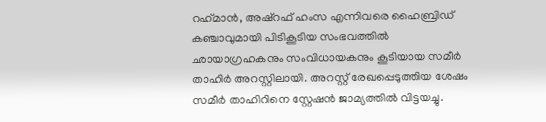റഹ്‌മാന്‍, അഷ്റഫ് ഹംസ എന്നിവരെ ഹൈബ്രിഡ് കഞ്ചാവുമായി പിടികൂടിയ സംഭവത്തില്‍ ഛായാഗ്രഹകനും സംവിധായകനും കൂടിയായ സമീര്‍ താഹിര്‍ അറസ്റ്റിലായി. അറസ്റ്റ് രേഖപ്പെടുത്തിയ ശേഷം സമീര്‍ താഹിറിനെ സ്റ്റേഷന്‍ ജാമ്യത്തില്‍ വിട്ടയച്ചു.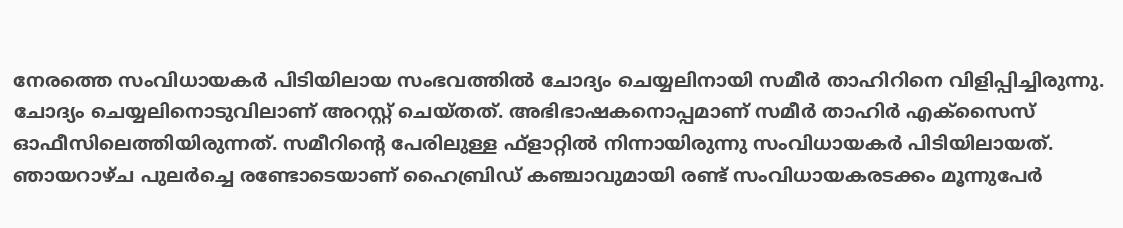നേരത്തെ സംവിധായകര്‍ പിടിയിലായ സംഭവത്തില്‍ ചോദ്യം ചെയ്യലിനായി സമീര്‍ താഹിറിനെ വിളിപ്പിച്ചിരുന്നു. ചോദ്യം ചെയ്യലിനൊടുവിലാണ് അറസ്റ്റ് ചെയ്തത്. അഭിഭാഷകനൊപ്പമാണ് സമീര്‍ താഹിര്‍ എക്‌സൈസ് ഓഫീസിലെത്തിയിരുന്നത്. സമീറിന്റെ പേരിലുള്ള ഫ്‌ളാറ്റില്‍ നിന്നായിരുന്നു സംവിധായകര്‍ പിടിയിലായത്. ഞായറാഴ്ച പുലര്‍ച്ചെ രണ്ടോടെയാണ് ഹൈബ്രിഡ് കഞ്ചാവുമായി രണ്ട് സംവിധായകരടക്കം മൂന്നുപേര്‍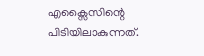എക്സൈസിന്റെ പിടിയിലാകുന്നത്.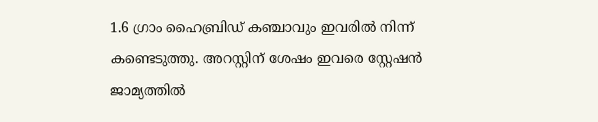1.6 ഗ്രാം ഹൈബ്രിഡ് കഞ്ചാവും ഇവരില്‍ നിന്ന് കണ്ടെടുത്തു. അറസ്റ്റിന് ശേഷം ഇവരെ സ്റ്റേഷന്‍ ജാമ്യത്തില്‍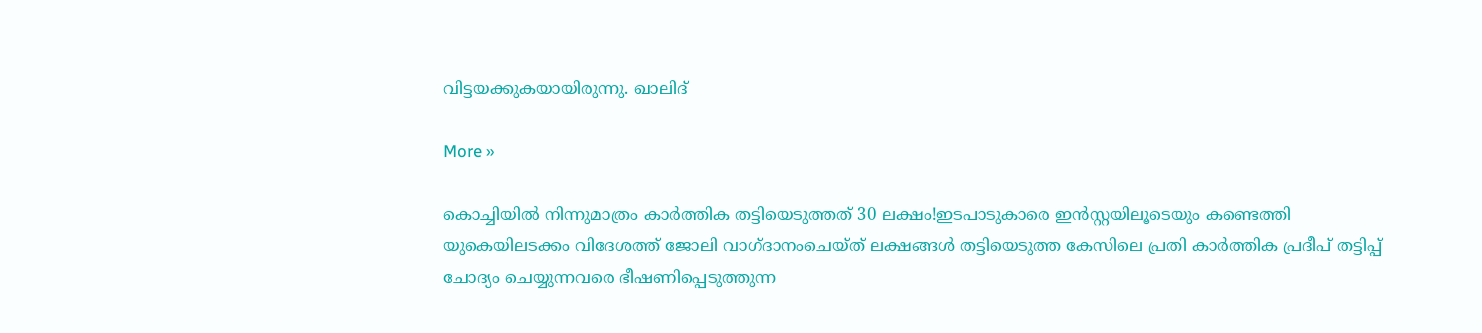വിട്ടയക്കുകയായിരുന്നു. ഖാലിദ്

More »

കൊച്ചിയില്‍ നിന്നുമാത്രം കാര്‍ത്തിക തട്ടിയെടുത്തത് 30 ലക്ഷം!ഇടപാടുകാരെ ഇന്‍സ്റ്റയിലൂടെയും കണ്ടെത്തി
യുകെയിലടക്കം വിദേശത്ത് ജോലി വാഗ്ദാനംചെയ്ത് ലക്ഷങ്ങള്‍ തട്ടിയെടുത്ത കേസിലെ പ്രതി കാര്‍ത്തിക പ്രദീപ് തട്ടിപ്പ് ചോദ്യം ചെയ്യുന്നവരെ ഭീഷണിപ്പെടുത്തുന്ന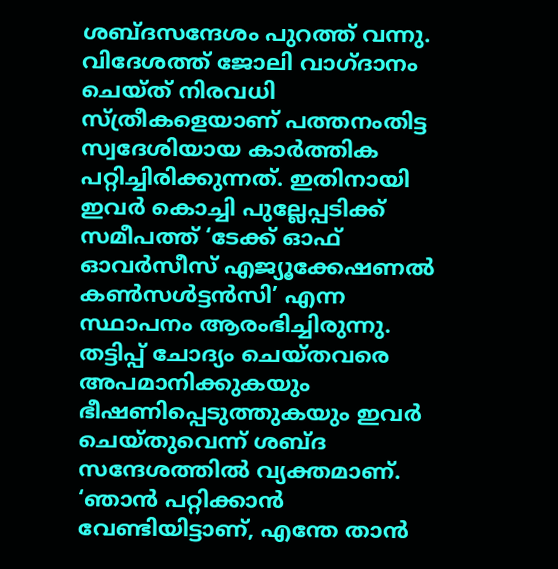ശബ്ദസന്ദേശം പുറത്ത് വന്നു. വിദേശത്ത് ജോലി വാഗ്ദാനം ചെയ്ത് നിരവധി സ്ത്രീകളെയാണ് പത്തനംതിട്ട സ്വദേശിയായ കാര്‍ത്തിക പറ്റിച്ചിരിക്കുന്നത്. ഇതിനായി ഇവര്‍ കൊച്ചി പുല്ലേപ്പടിക്ക് സമീപത്ത് ‘ടേക്ക് ഓഫ് ഓവര്‍സീസ് എജ്യൂക്കേഷണല്‍ കണ്‍സള്‍ട്ടന്‍സി’ എന്ന സ്ഥാപനം ആരംഭിച്ചിരുന്നു. തട്ടിപ്പ് ചോദ്യം ചെയ്തവരെ അപമാനിക്കുകയും ഭീഷണിപ്പെടുത്തുകയും ഇവര്‍ ചെയ്തുവെന്ന് ശബ്ദ സന്ദേശത്തില്‍ വ്യക്തമാണ്. ‘ഞാന്‍ പറ്റിക്കാന്‍ വേണ്ടിയിട്ടാണ്, എന്തേ താന്‍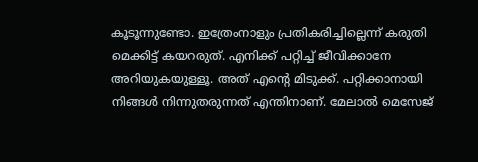കൂടൂന്നുണ്ടോ. ഇത്രേംനാളും പ്രതികരിച്ചില്ലെന്ന് കരുതി മെക്കിട്ട് കയറരുത്. എനിക്ക് പറ്റിച്ച് ജീവിക്കാനേ അറിയുകയുള്ളൂ. അത് എന്റെ മിടുക്ക്. പറ്റിക്കാനായി നിങ്ങള്‍ നിന്നുതരുന്നത് എന്തിനാണ്. മേലാല്‍ മെസേജ്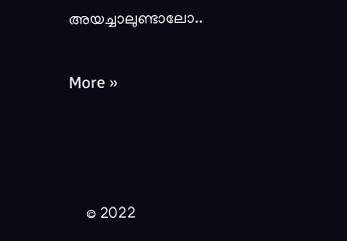അയച്ചാലുണ്ടാലോ..

More »



    © 2022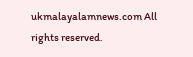ukmalayalamnews.com All rights reserved.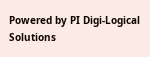Powered by PI Digi-Logical Solutions